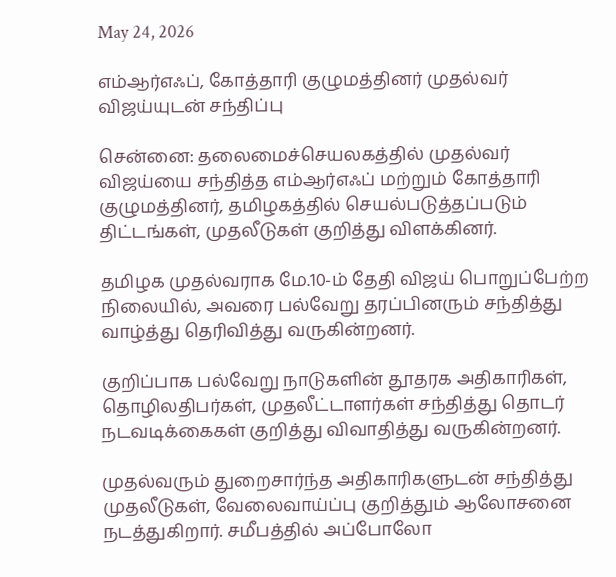May 24, 2026

எம்ஆர்எஃப், கோத்தாரி குழுமத்தினர் முதல்வர் விஜய்யுடன் சந்திப்பு

சென்னை: தலைமைச்செயலகத்தில் முதல்வர் விஜய்யை சந்தித்த எம்ஆர்எஃப் மற்றும் கோத்தாரி குழுமத்தினர், தமிழகத்தில் செயல்படுத்தப்படும் திட்டங்கள், முதலீடுகள் குறித்து விளக்கினர்.

தமிழக முதல்வராக மே.10-ம் தேதி விஜய் பொறுப்பேற்ற நிலையில், அவரை பல்வேறு தரப்பினரும் சந்தித்து வாழ்த்து தெரிவித்து வருகின்றனர்.

குறிப்பாக பல்வேறு நாடுகளின் தூதரக அதிகாரிகள், தொழிலதிபர்கள், முதலீட்டாளர்கள் சந்தித்து தொடர் நடவடிக்கைகள் குறித்து விவாதித்து வருகின்றனர்.

முதல்வரும் துறைசார்ந்த அதிகாரிகளுடன் சந்தித்து முதலீடுகள், வேலைவாய்ப்பு குறித்தும் ஆலோசனை நடத்துகிறார். சமீபத்தில் அப்போலோ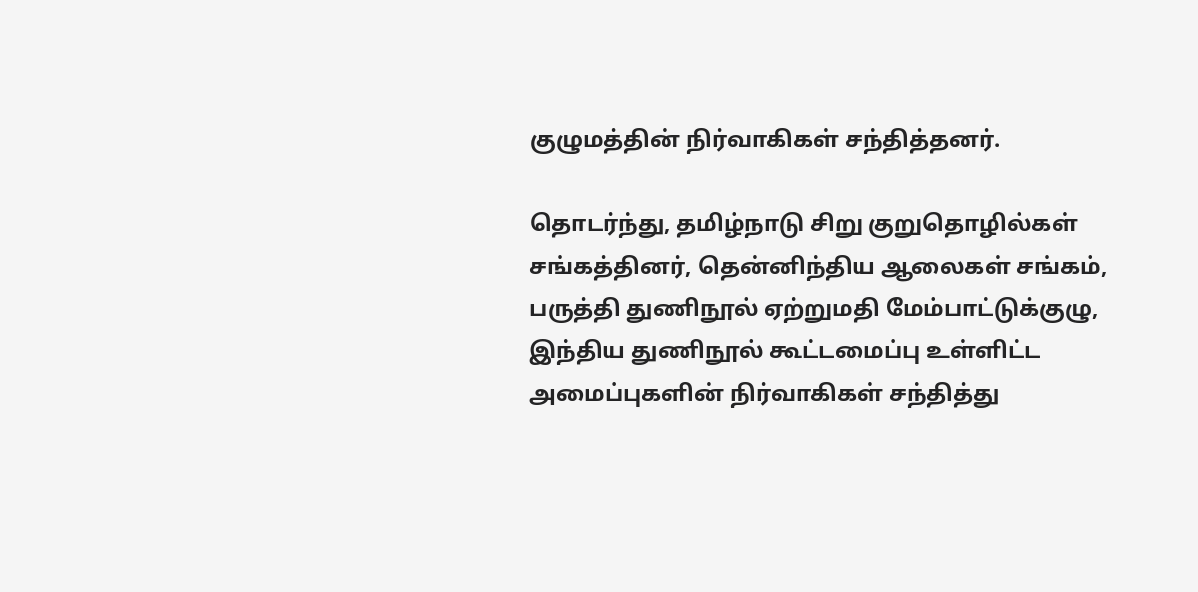குழுமத்தின் நிர்வாகிகள் சந்தித்தனர்.

தொடர்ந்து, தமிழ்நாடு சிறு குறுதொழில்கள் சங்கத்தினர், தென்னிந்திய ஆலைகள் சங்கம், பருத்தி துணிநூல் ஏற்றுமதி மேம்பாட்டுக்குழு, இந்திய துணிநூல் கூட்டமைப்பு உள்ளிட்ட அமைப்புகளின் நிர்வாகிகள் சந்தித்து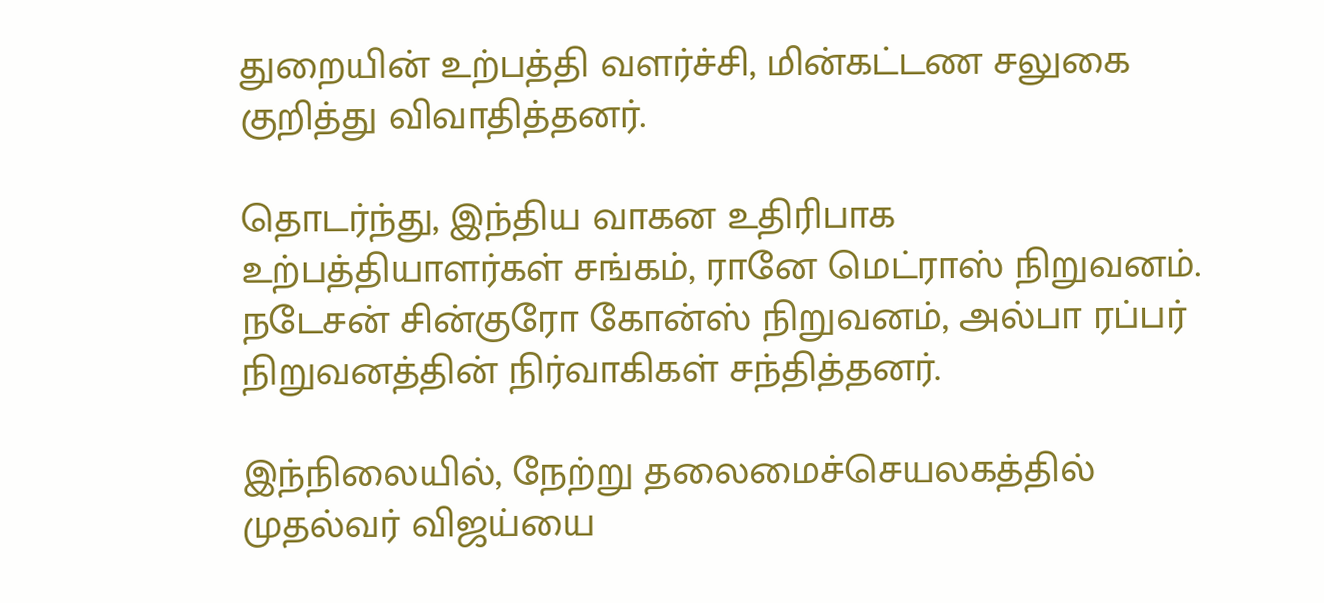துறையின் உற்பத்தி வளர்ச்சி, மின்கட்டண சலுகை குறித்து விவாதித்தனர்.

தொடர்ந்து, இந்திய வாகன உதிரிபாக உற்பத்தியாளர்கள் சங்கம், ரானே மெட்ராஸ் நிறுவனம். நடேசன் சின்குரோ கோன்ஸ் நிறுவனம், அல்பா ரப்பர் நிறுவனத்தின் நிர்வாகிகள் சந்தித்தனர்.

இந்நிலையில், நேற்று தலைமைச்செயலகத்தில் முதல்வர் விஜய்யை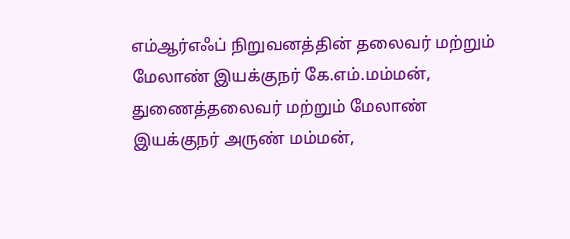எம்ஆர்எஃப் நிறுவனத்தின் தலைவர் மற்றும் மேலாண் இயக்குநர் கே.எம்.மம்மன், துணைத்தலைவர் மற்றும் மேலாண் இயக்குநர் அருண் மம்மன்,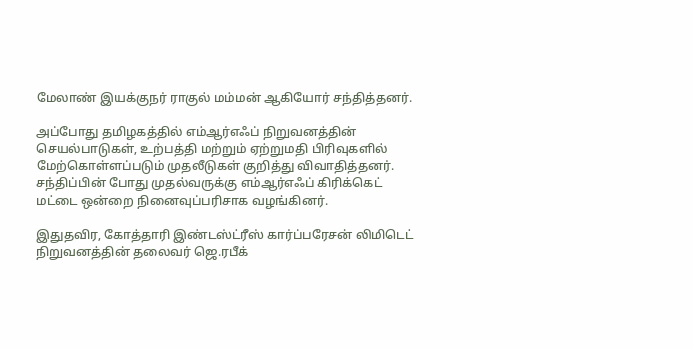மேலாண் இயக்குநர் ராகுல் மம்மன் ஆகியோர் சந்தித்தனர்.

அப்போது தமிழகத்தில் எம்ஆர்எஃப் நிறுவனத்தின் செயல்பாடுகள், உற்பத்தி மற்றும் ஏற்றுமதி பிரிவுகளில் மேற்கொள்ளப்படும் முதலீடுகள் குறித்து விவாதித்தனர். சந்திப்பின் போது முதல்வருக்கு எம்ஆர்எஃப் கிரிக்கெட் மட்டை ஒன்றை நினைவுப்பரிசாக வழங்கினர்.

இதுதவிர, கோத்தாரி இண்டஸ்ட்ரீஸ் கார்ப்பரேசன் லிமிடெட் நிறுவனத்தின் தலைவர் ஜெ.ரபீக்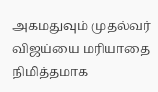அகமதுவும் முதல்வர் விஜய்யை மரியாதை நிமித்தமாக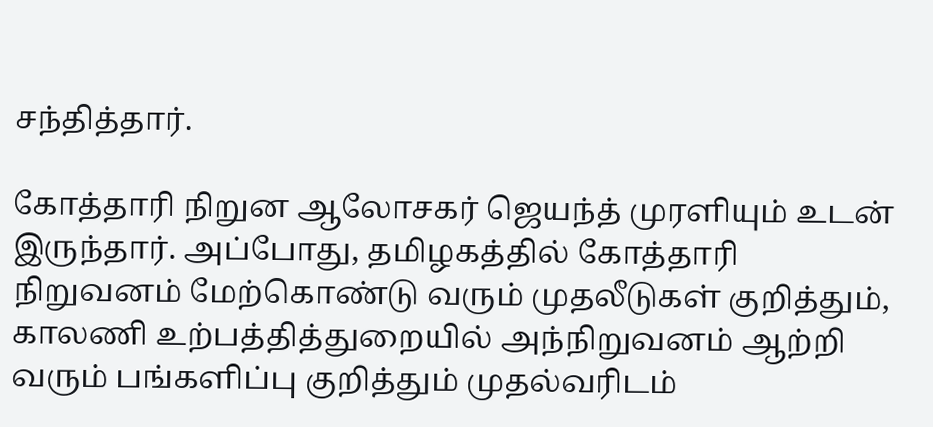சந்தித்தார்.

கோத்தாரி நிறுன ஆலோசகர் ஜெயந்த் முரளியும் உடன் இருந்தார். அப்போது, தமிழகத்தில் கோத்தாரி நிறுவனம் மேற்கொண்டு வரும் முதலீடுகள் குறித்தும், காலணி உற்பத்தித்துறையில் அந்நிறுவனம் ஆற்றி வரும் பங்களிப்பு குறித்தும் முதல்வரிடம்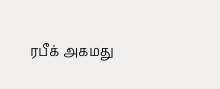ரபீக் அகமது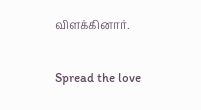விளக்கினார்.

Spread the love